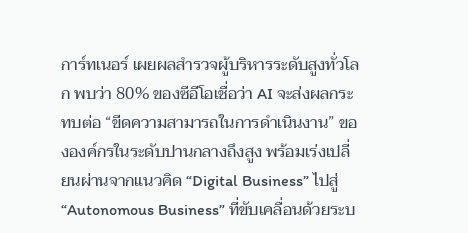การ์ทเนอร์ เผยผลสำรวจผู้บริหารระดับสูงทั่วโลก พบว่า 80% ของซีอีโอเชื่อว่า AI จะส่งผลกระทบต่อ “ขีดความสามารถในการดำเนินงาน” ขององค์กรในระดับปานกลางถึงสูง พร้อมเร่งเปลี่ยนผ่านจากแนวคิด “Digital Business” ไปสู่ “Autonomous Business” ที่ขับเคลื่อนด้วยระบ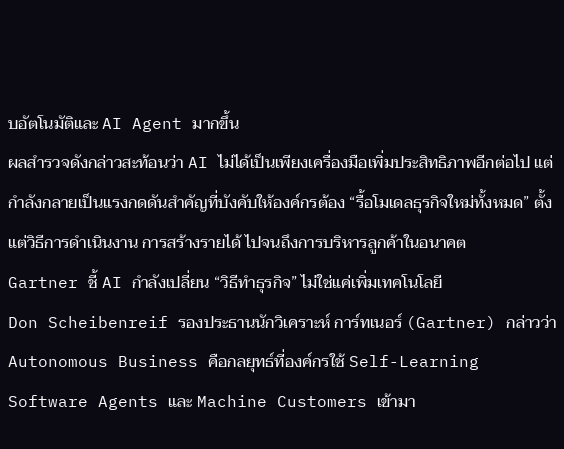บอัตโนมัติและ AI Agent มากขึ้น
ผลสำรวจดังกล่าวสะท้อนว่า AI ไม่ได้เป็นเพียงเครื่องมือเพิ่มประสิทธิภาพอีกต่อไป แต่กำลังกลายเป็นแรงกดดันสำคัญที่บังคับให้องค์กรต้อง “รื้อโมเดลธุรกิจใหม่ทั้งหมด” ตั้งแต่วิธีการดำเนินงาน การสร้างรายได้ ไปจนถึงการบริหารลูกค้าในอนาคต
Gartner ชี้ AI กำลังเปลี่ยน “วิธีทำธุรกิจ” ไม่ใช่แค่เพิ่มเทคโนโลยี
Don Scheibenreif รองประธานนักวิเคราะห์ การ์ทเนอร์ (Gartner) กล่าวว่า Autonomous Business คือกลยุทธ์ที่องค์กรใช้ Self-Learning Software Agents และ Machine Customers เข้ามา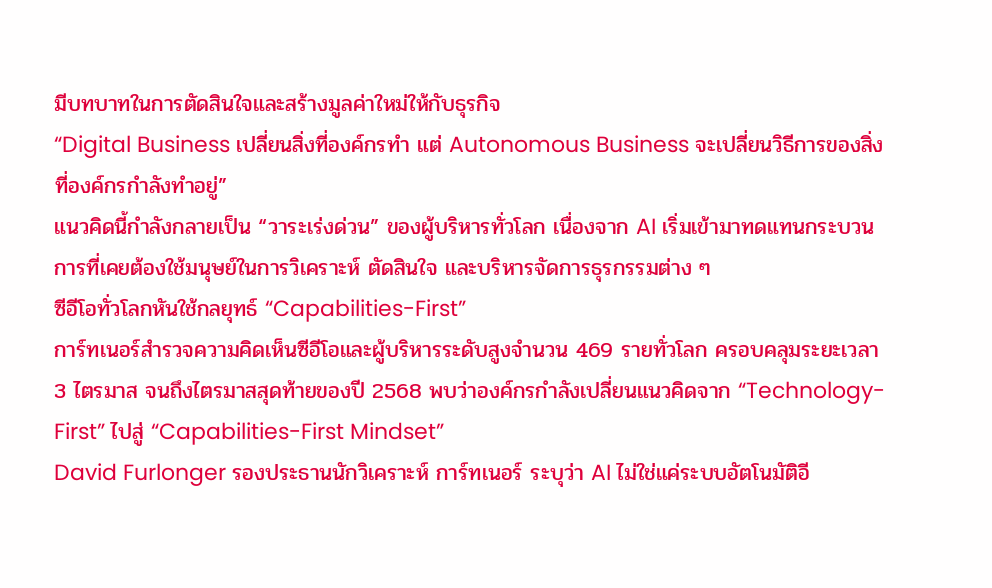มีบทบาทในการตัดสินใจและสร้างมูลค่าใหม่ให้กับธุรกิจ
“Digital Business เปลี่ยนสิ่งที่องค์กรทำ แต่ Autonomous Business จะเปลี่ยนวิธีการของสิ่งที่องค์กรกำลังทำอยู่”
แนวคิดนี้กำลังกลายเป็น “วาระเร่งด่วน” ของผู้บริหารทั่วโลก เนื่องจาก AI เริ่มเข้ามาทดแทนกระบวนการที่เคยต้องใช้มนุษย์ในการวิเคราะห์ ตัดสินใจ และบริหารจัดการธุรกรรมต่าง ๆ
ซีอีโอทั่วโลกหันใช้กลยุทธ์ “Capabilities-First”
การ์ทเนอร์สำรวจความคิดเห็นซีอีโอและผู้บริหารระดับสูงจำนวน 469 รายทั่วโลก ครอบคลุมระยะเวลา 3 ไตรมาส จนถึงไตรมาสสุดท้ายของปี 2568 พบว่าองค์กรกำลังเปลี่ยนแนวคิดจาก “Technology-First” ไปสู่ “Capabilities-First Mindset”
David Furlonger รองประธานนักวิเคราะห์ การ์ทเนอร์ ระบุว่า AI ไม่ใช่แค่ระบบอัตโนมัติอี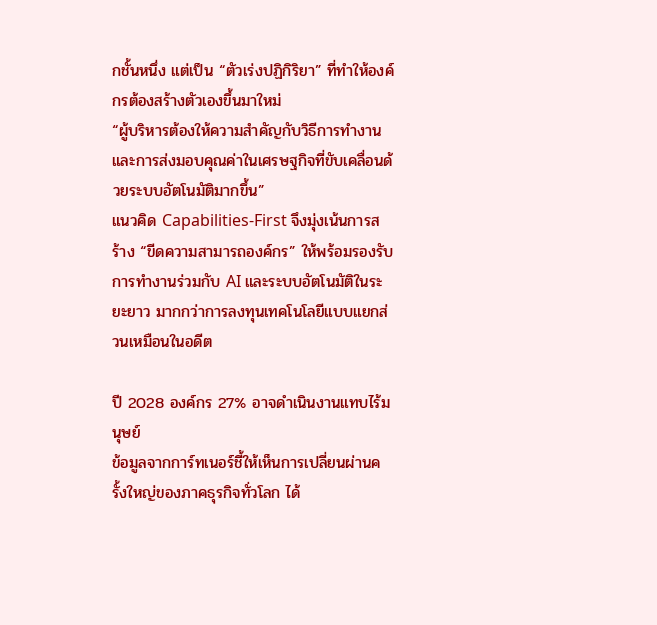กชั้นหนึ่ง แต่เป็น “ตัวเร่งปฏิกิริยา” ที่ทำให้องค์กรต้องสร้างตัวเองขึ้นมาใหม่
“ผู้บริหารต้องให้ความสำคัญกับวิธีการทำงานและการส่งมอบคุณค่าในเศรษฐกิจที่ขับเคลื่อนด้วยระบบอัตโนมัติมากขึ้น”
แนวคิด Capabilities-First จึงมุ่งเน้นการสร้าง “ขีดความสามารถองค์กร” ให้พร้อมรองรับการทำงานร่วมกับ AI และระบบอัตโนมัติในระยะยาว มากกว่าการลงทุนเทคโนโลยีแบบแยกส่วนเหมือนในอดีต

ปี 2028 องค์กร 27% อาจดำเนินงานแทบไร้มนุษย์
ข้อมูลจากการ์ทเนอร์ชี้ให้เห็นการเปลี่ยนผ่านครั้งใหญ่ของภาคธุรกิจทั่วโลก ได้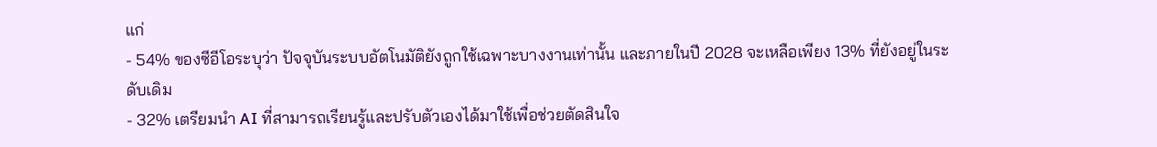แก่
- 54% ของซีอีโอระบุว่า ปัจจุบันระบบอัตโนมัติยังถูกใช้เฉพาะบางงานเท่านั้น และภายในปี 2028 จะเหลือเพียง 13% ที่ยังอยู่ในระดับเดิม
- 32% เตรียมนำ AI ที่สามารถเรียนรู้และปรับตัวเองได้มาใช้เพื่อช่วยตัดสินใจ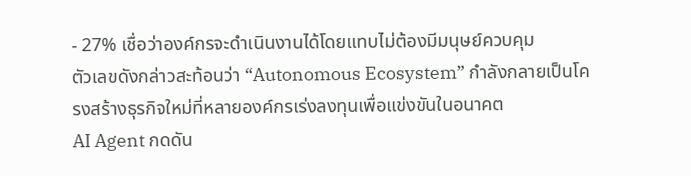- 27% เชื่อว่าองค์กรจะดำเนินงานได้โดยแทบไม่ต้องมีมนุษย์ควบคุม
ตัวเลขดังกล่าวสะท้อนว่า “Autonomous Ecosystem” กำลังกลายเป็นโครงสร้างธุรกิจใหม่ที่หลายองค์กรเร่งลงทุนเพื่อแข่งขันในอนาคต
AI Agent กดดัน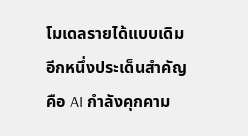โมเดลรายได้แบบเดิม
อีกหนึ่งประเด็นสำคัญคือ AI กำลังคุกคาม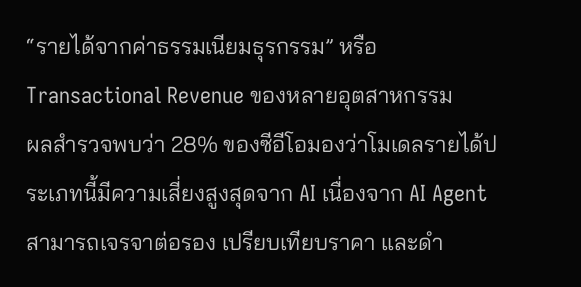“รายได้จากค่าธรรมเนียมธุรกรรม” หรือ Transactional Revenue ของหลายอุตสาหกรรม
ผลสำรวจพบว่า 28% ของซีอีโอมองว่าโมเดลรายได้ประเภทนี้มีความเสี่ยงสูงสุดจาก AI เนื่องจาก AI Agent สามารถเจรจาต่อรอง เปรียบเทียบราคา และดำ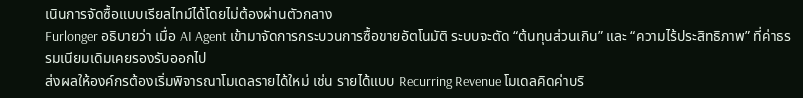เนินการจัดซื้อแบบเรียลไทม์ได้โดยไม่ต้องผ่านตัวกลาง
Furlonger อธิบายว่า เมื่อ AI Agent เข้ามาจัดการกระบวนการซื้อขายอัตโนมัติ ระบบจะตัด “ต้นทุนส่วนเกิน” และ “ความไร้ประสิทธิภาพ” ที่ค่าธรรมเนียมเดิมเคยรองรับออกไป
ส่งผลให้องค์กรต้องเริ่มพิจารณาโมเดลรายได้ใหม่ เช่น รายได้แบบ Recurring Revenue โมเดลคิดค่าบริ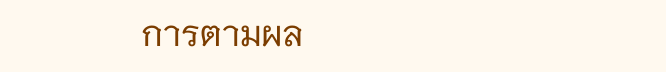การตามผล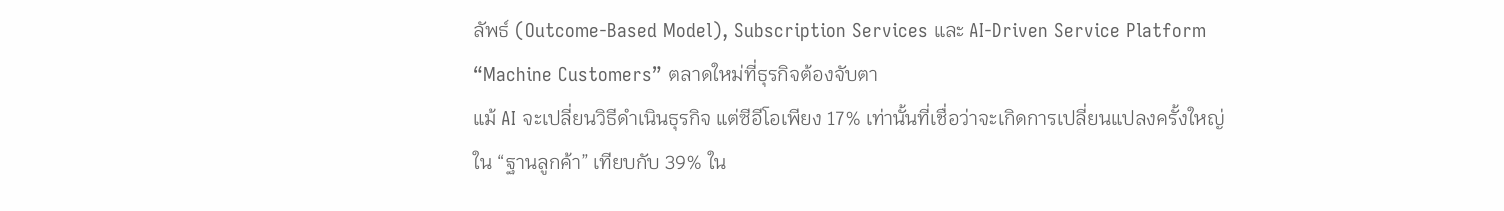ลัพธ์ (Outcome-Based Model), Subscription Services และ AI-Driven Service Platform
“Machine Customers” ตลาดใหม่ที่ธุรกิจต้องจับตา
แม้ AI จะเปลี่ยนวิธีดำเนินธุรกิจ แต่ซีอีโอเพียง 17% เท่านั้นที่เชื่อว่าจะเกิดการเปลี่ยนแปลงครั้งใหญ่ใน “ฐานลูกค้า” เทียบกับ 39% ใน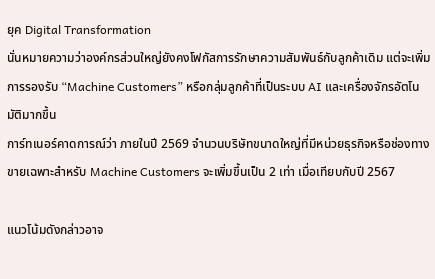ยุค Digital Transformation
นั่นหมายความว่าองค์กรส่วนใหญ่ยังคงโฟกัสการรักษาความสัมพันธ์กับลูกค้าเดิม แต่จะเพิ่มการรองรับ “Machine Customers” หรือกลุ่มลูกค้าที่เป็นระบบ AI และเครื่องจักรอัตโนมัติมากขึ้น
การ์ทเนอร์คาดการณ์ว่า ภายในปี 2569 จำนวนบริษัทขนาดใหญ่ที่มีหน่วยธุรกิจหรือช่องทางขายเฉพาะสำหรับ Machine Customers จะเพิ่มขึ้นเป็น 2 เท่า เมื่อเทียบกับปี 2567

แนวโน้มดังกล่าวอาจ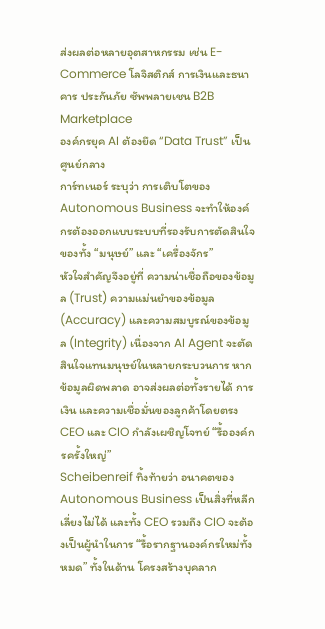ส่งผลต่อหลายอุตสาหกรรม เช่น E-Commerce โลจิสติกส์ การเงินและธนาคาร ประกันภัย ซัพพลายเชน B2B Marketplace
องค์กรยุค AI ต้องยึด “Data Trust” เป็นศูนย์กลาง
การ์ทเนอร์ ระบุว่า การเติบโตของ Autonomous Business จะทำให้องค์กรต้องออกแบบระบบที่รองรับการตัดสินใจของทั้ง “มนุษย์” และ “เครื่องจักร”
หัวใจสำคัญจึงอยู่ที่ ความน่าเชื่อถือของข้อมูล (Trust) ความแม่นยำของข้อมูล (Accuracy) และความสมบูรณ์ของข้อมูล (Integrity) เนื่องจาก AI Agent จะตัดสินใจแทนมนุษย์ในหลายกระบวนการ หากข้อมูลผิดพลาด อาจส่งผลต่อทั้งรายได้ การเงิน และความเชื่อมั่นของลูกค้าโดยตรง
CEO และ CIO กำลังเผชิญโจทย์ “รื้อองค์กรครั้งใหญ่”
Scheibenreif ทิ้งท้ายว่า อนาคตของ Autonomous Business เป็นสิ่งที่หลีกเลี่ยงไม่ได้ และทั้ง CEO รวมถึง CIO จะต้องเป็นผู้นำในการ “รื้อรากฐานองค์กรใหม่ทั้งหมด” ทั้งในด้าน โครงสร้างบุคลาก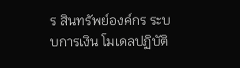ร สินทรัพย์องค์กร ระบบการเงิน โมเดลปฏิบัติ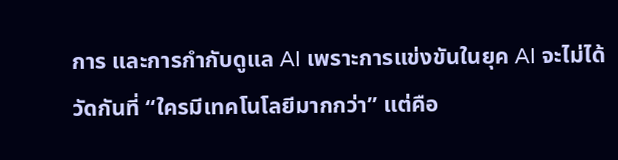การ และการกำกับดูแล AI เพราะการแข่งขันในยุค AI จะไม่ได้วัดกันที่ “ใครมีเทคโนโลยีมากกว่า” แต่คือ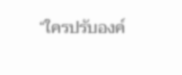“ใครปรับองค์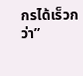กรได้เร็วกว่า”